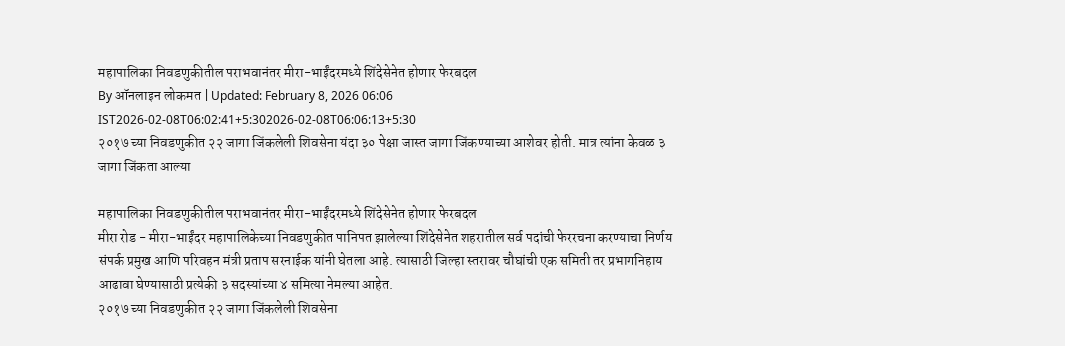महापालिका निवडणुकीतील पराभवानंतर मीरा-भाईंदरमध्ये शिंदेसेनेत होणार फेरबदल
By ऑनलाइन लोकमत | Updated: February 8, 2026 06:06 IST2026-02-08T06:02:41+5:302026-02-08T06:06:13+5:30
२०१७ च्या निवडणुकीत २२ जागा जिंकलेली शिवसेना यंदा ३० पेक्षा जास्त जागा जिंकण्याच्या आशेवर होती. मात्र त्यांना केवळ ३ जागा जिंकता आल्या

महापालिका निवडणुकीतील पराभवानंतर मीरा-भाईंदरमध्ये शिंदेसेनेत होणार फेरबदल
मीरा रोड - मीरा-भाईंदर महापालिकेच्या निवडणुकीत पानिपत झालेल्या शिंदेसेनेत शहरातील सर्व पदांची फेररचना करण्याचा निर्णय संपर्क प्रमुख आणि परिवहन मंत्री प्रताप सरनाईक यांनी घेतला आहे. त्यासाठी जिल्हा स्तरावर चौघांची एक समिती तर प्रभागनिहाय आढावा घेण्यासाठी प्रत्येकी ३ सदस्यांच्या ४ समित्या नेमल्या आहेत.
२०१७ च्या निवडणुकीत २२ जागा जिंकलेली शिवसेना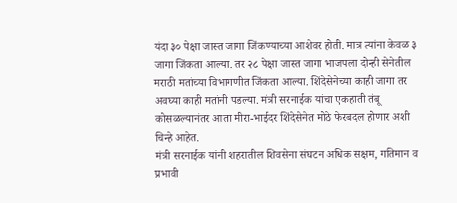यंदा ३० पेक्षा जास्त जागा जिंकण्याच्या आशेवर होती. मात्र त्यांना केवळ ३ जागा जिंकता आल्या. तर २८ पेक्षा जास्त जागा भाजपला दोन्ही सेनेतील मराठी मतांच्या विभागणीत जिंकता आल्या. शिंदेसेनेच्या काही जागा तर अवघ्या काही मतांनी पडल्या. मंत्री सरनाईक यांचा एकहाती तंबू कोसळल्यानंतर आता मीरा-भाईदर शिंदेसेनेत मोठे फेरबदल होणार अशी चिन्हे आहेत.
मंत्री सरनाईक यांनी शहरातील शिवसेना संघटन अधिक सक्षम, गतिमान व प्रभावी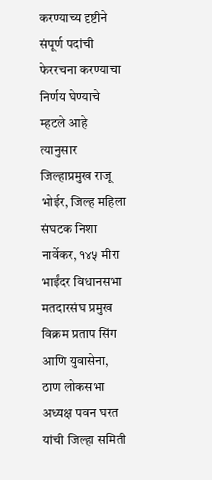करण्याच्य दृष्टीने संपूर्ण पदांची फेररचना करण्याचा निर्णय घेण्याचे म्हटले आहे त्यानुसार जिल्हाप्रमुख राजू भोईर, जिल्ह महिला संघटक निशा नार्वेकर, १४५ मीरा भाईंदर विधानसभा मतदारसंघ प्रमुख विक्रम प्रताप सिंग आणि युवासेना, ठाण लोकसभा अध्यक्ष पवन घरत यांची जिल्हा समिती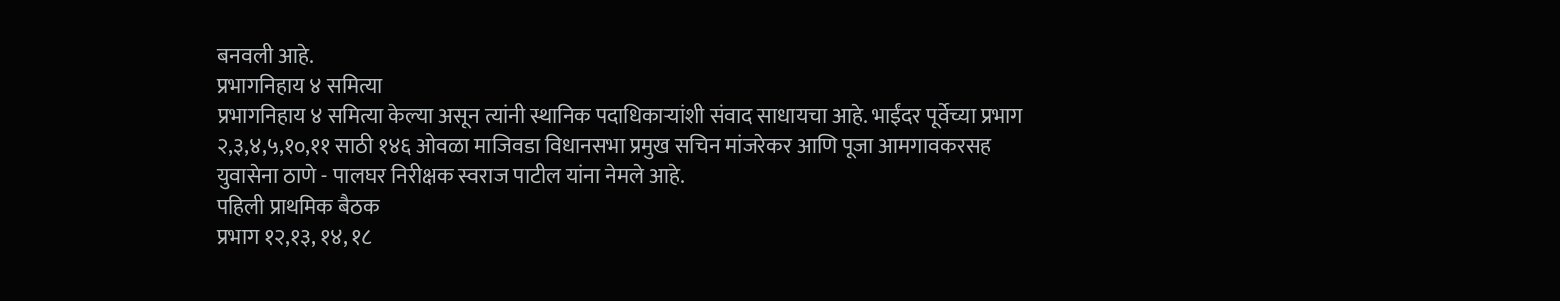बनवली आहे.
प्रभागनिहाय ४ समित्या
प्रभागनिहाय ४ समित्या केल्या असून त्यांनी स्थानिक पदाधिकाऱ्यांशी संवाद साधायचा आहे. भाईंदर पूर्वेच्या प्रभाग २,३,४,५,१०,११ साठी १४६ ओवळा माजिवडा विधानसभा प्रमुख सचिन मांजरेकर आणि पूजा आमगावकरसह युवासेना ठाणे - पालघर निरीक्षक स्वराज पाटील यांना नेमले आहे.
पहिली प्राथमिक बैठक
प्रभाग १२,१३, १४, १८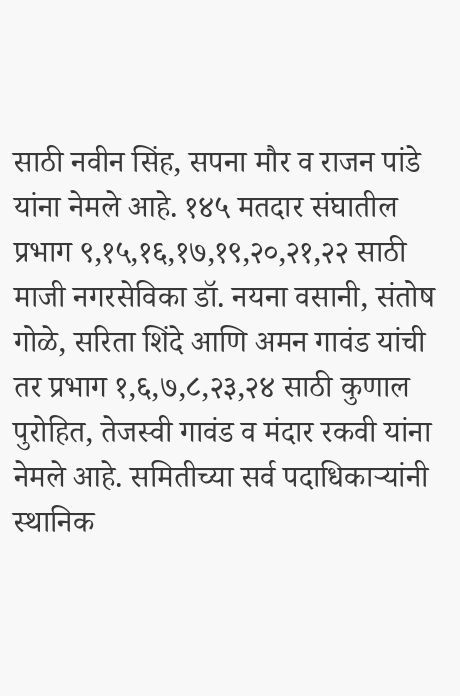साठी नवीन सिंह, सपना मौर व राजन पांडे यांना नेमले आहे. १४५ मतदार संघातील प्रभाग ९,१५,१६,१७,१९,२०,२१,२२ साठी माजी नगरसेविका डॉ. नयना वसानी, संतोष गोळे, सरिता शिंदे आणि अमन गावंड यांची तर प्रभाग १,६,७,८,२३,२४ साठी कुणाल पुरोहित, तेजस्वी गावंड व मंदार रकवी यांना नेमले आहे. समितीच्या सर्व पदाधिकाऱ्यांनी स्थानिक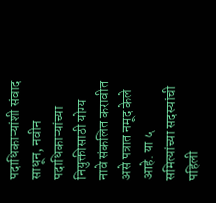पदाधिकाऱ्यांशी संवाद साधून, नवीन पदाधिकाऱ्यांच्या नियुक्तीसाठी योग्य नावे संकलित करावीत असे पत्रात नमूद केले आहे. या ५ समित्यांच्या सदस्यांची पहिली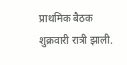प्राथमिक बैठक शुक्रवारी रात्री झाली.